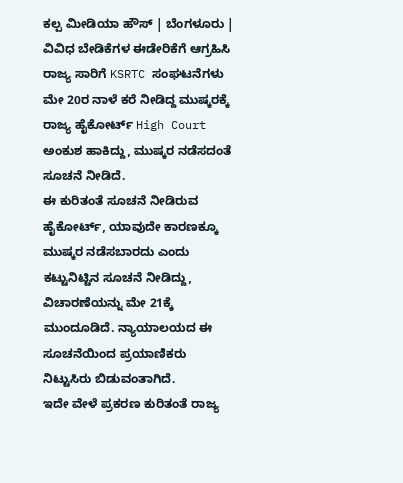ಕಲ್ಪ ಮೀಡಿಯಾ ಹೌಸ್ | ಬೆಂಗಳೂರು |
ವಿವಿಧ ಬೇಡಿಕೆಗಳ ಈಡೇರಿಕೆಗೆ ಆಗ್ರಹಿಸಿ ರಾಜ್ಯ ಸಾರಿಗೆ KSRTC ಸಂಘಟನೆಗಳು ಮೇ 20ರ ನಾಳೆ ಕರೆ ನೀಡಿದ್ದ ಮುಷ್ಕರಕ್ಕೆ ರಾಜ್ಯ ಹೈಕೋರ್ಟ್ High Court ಅಂಕುಶ ಹಾಕಿದ್ದು, ಮುಷ್ಕರ ನಡೆಸದಂತೆ ಸೂಚನೆ ನೀಡಿದೆ.
ಈ ಕುರಿತಂತೆ ಸೂಚನೆ ನೀಡಿರುವ ಹೈಕೋರ್ಟ್, ಯಾವುದೇ ಕಾರಣಕ್ಕೂ ಮುಷ್ಕರ ನಡೆಸಬಾರದು ಎಂದು ಕಟ್ಟುನಿಟ್ಟಿನ ಸೂಚನೆ ನೀಡಿದ್ದು, ವಿಚಾರಣೆಯನ್ನು ಮೇ 21ಕ್ಕೆ ಮುಂದೂಡಿದೆ. ನ್ಯಾಯಾಲಯದ ಈ ಸೂಚನೆಯಿಂದ ಪ್ರಯಾಣಿಕರು ನಿಟ್ಟುಸಿರು ಬಿಡುವಂತಾಗಿದೆ.
ಇದೇ ವೇಳೆ ಪ್ರಕರಣ ಕುರಿತಂತೆ ರಾಜ್ಯ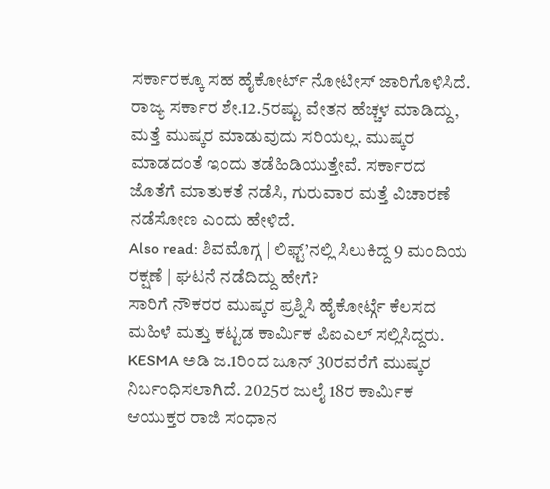ಸರ್ಕಾರಕ್ಕೂ ಸಹ ಹೈಕೋರ್ಟ್ ನೋಟೀಸ್ ಜಾರಿಗೊಳಿಸಿದೆ.
ರಾಜ್ಯ ಸರ್ಕಾರ ಶೇ.12.5ರಷ್ಟು ವೇತನ ಹೆಚ್ಚಳ ಮಾಡಿದ್ದು, ಮತ್ತೆ ಮುಷ್ಕರ ಮಾಡುವುದು ಸರಿಯಲ್ಲ. ಮುಷ್ಕರ ಮಾಡದಂತೆ ಇಂದು ತಡೆಹಿಡಿಯುತ್ತೇವೆ. ಸರ್ಕಾರದ ಜೊತೆಗೆ ಮಾತುಕತೆ ನಡೆಸಿ, ಗುರುವಾರ ಮತ್ತೆ ವಿಚಾರಣೆ ನಡೆಸೋಣ ಎಂದು ಹೇಳಿದೆ.
Also read: ಶಿವಮೊಗ್ಗ | ಲಿಫ್ಟ್’ನಲ್ಲಿ ಸಿಲುಕಿದ್ದ 9 ಮಂದಿಯ ರಕ್ಷಣೆ | ಘಟನೆ ನಡೆದಿದ್ದು ಹೇಗೆ?
ಸಾರಿಗೆ ನೌಕರರ ಮುಷ್ಕರ ಪ್ರಶ್ನಿಸಿ ಹೈಕೋರ್ಟ್ಗೆ ಕೆಲಸದ ಮಹಿಳೆ ಮತ್ತು ಕಟ್ಟಡ ಕಾರ್ಮಿಕ ಪಿಐಎಲ್ ಸಲ್ಲಿಸಿದ್ದರು. KESMA ಅಡಿ ಜ.1ರಿಂದ ಜೂನ್ 30ರವರೆಗೆ ಮುಷ್ಕರ ನಿರ್ಬಂಧಿಸಲಾಗಿದೆ. 2025ರ ಜುಲೈ 18ರ ಕಾರ್ಮಿಕ ಆಯುಕ್ತರ ರಾಜಿ ಸಂಧಾನ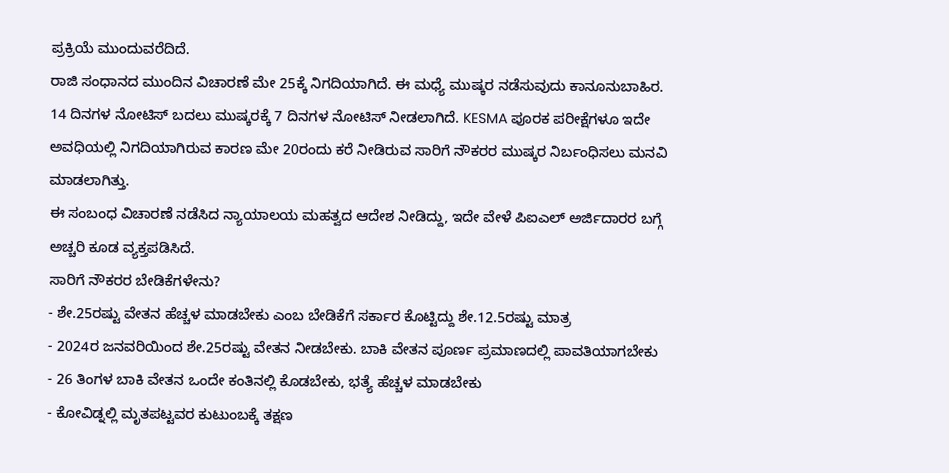ಪ್ರಕ್ರಿಯೆ ಮುಂದುವರೆದಿದೆ.
ರಾಜಿ ಸಂಧಾನದ ಮುಂದಿನ ವಿಚಾರಣೆ ಮೇ 25ಕ್ಕೆ ನಿಗದಿಯಾಗಿದೆ. ಈ ಮಧ್ಯೆ ಮುಷ್ಕರ ನಡೆಸುವುದು ಕಾನೂನುಬಾಹಿರ. 14 ದಿನಗಳ ನೋಟಿಸ್ ಬದಲು ಮುಷ್ಕರಕ್ಕೆ 7 ದಿನಗಳ ನೋಟಿಸ್ ನೀಡಲಾಗಿದೆ. KESMA ಪೂರಕ ಪರೀಕ್ಷೆಗಳೂ ಇದೇ ಅವಧಿಯಲ್ಲಿ ನಿಗದಿಯಾಗಿರುವ ಕಾರಣ ಮೇ 20ರಂದು ಕರೆ ನೀಡಿರುವ ಸಾರಿಗೆ ನೌಕರರ ಮುಷ್ಕರ ನಿರ್ಬಂಧಿಸಲು ಮನವಿ ಮಾಡಲಾಗಿತ್ತು.
ಈ ಸಂಬಂಧ ವಿಚಾರಣೆ ನಡೆಸಿದ ನ್ಯಾಯಾಲಯ ಮಹತ್ವದ ಆದೇಶ ನೀಡಿದ್ದು, ಇದೇ ವೇಳೆ ಪಿಐಎಲ್ ಅರ್ಜಿದಾರರ ಬಗ್ಗೆ ಅಚ್ಚರಿ ಕೂಡ ವ್ಯಕ್ತಪಡಿಸಿದೆ.
ಸಾರಿಗೆ ನೌಕರರ ಬೇಡಿಕೆಗಳೇನು?
- ಶೇ.25ರಷ್ಟು ವೇತನ ಹೆಚ್ಚಳ ಮಾಡಬೇಕು ಎಂಬ ಬೇಡಿಕೆಗೆ ಸರ್ಕಾರ ಕೊಟ್ಟಿದ್ದು ಶೇ.12.5ರಷ್ಟು ಮಾತ್ರ
- 2024ರ ಜನವರಿಯಿಂದ ಶೇ.25ರಷ್ಟು ವೇತನ ನೀಡಬೇಕು. ಬಾಕಿ ವೇತನ ಪೂರ್ಣ ಪ್ರಮಾಣದಲ್ಲಿ ಪಾವತಿಯಾಗಬೇಕು
- 26 ತಿಂಗಳ ಬಾಕಿ ವೇತನ ಒಂದೇ ಕಂತಿನಲ್ಲಿ ಕೊಡಬೇಕು, ಭತ್ಯೆ ಹೆಚ್ಚಳ ಮಾಡಬೇಕು
- ಕೋವಿಡ್ನಲ್ಲಿ ಮೃತಪಟ್ಟವರ ಕುಟುಂಬಕ್ಕೆ ತಕ್ಷಣ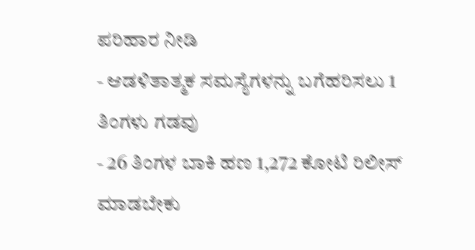ಪರಿಹಾರ ನೀಡಿ
- ಆಡಳಿತಾತ್ಮಕ ಸಮಸ್ಯೆಗಳನ್ನು ಬಗೆಹರಿಸಲು 1 ತಿಂಗಳು ಗಡವು
- 26 ತಿಂಗಳ ಬಾಕಿ ಹಣ 1,272 ಕೋಟಿ ರಿಲೀಸ್ ಮಾಡಬೇಕು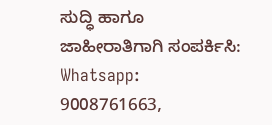ಸುದ್ಧಿ ಹಾಗೂ ಜಾಹೀರಾತಿಗಾಗಿ ಸಂಪರ್ಕಿಸಿ: Whatsapp: 9008761663,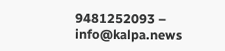9481252093 – info@kalpa.news